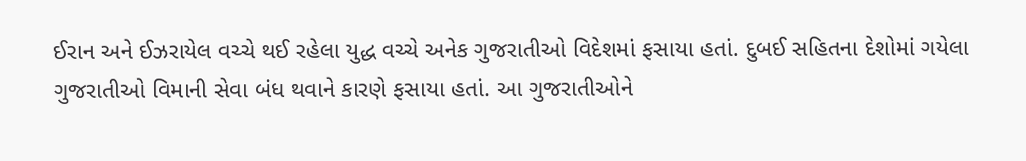ઈરાન અને ઈઝરાયેલ વચ્ચે થઈ રહેલા યુદ્ધ વચ્ચે અનેક ગુજરાતીઓ વિદેશમાં ફસાયા હતાં. દુબઈ સહિતના દેશોમાં ગયેલા ગુજરાતીઓ વિમાની સેવા બંધ થવાને કારણે ફસાયા હતાં. આ ગુજરાતીઓને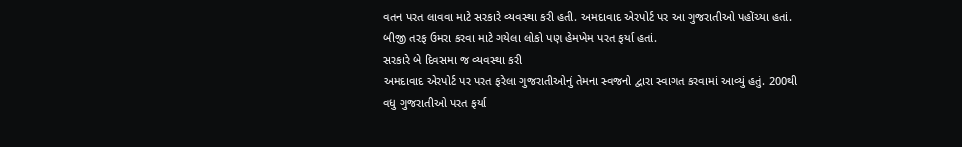વતન પરત લાવવા માટે સરકારે વ્યવસ્થા કરી હતી. અમદાવાદ એરપોર્ટ પર આ ગુજરાતીઓ પહોંચ્યા હતાં. બીજી તરફ ઉમરા કરવા માટે ગયેલા લોકો પણ હેમખેમ પરત ફર્યા હતાં.
સરકારે બે દિવસમા જ વ્યવસ્થા કરી
અમદાવાદ એરપોર્ટ પર પરત ફરેલા ગુજરાતીઓનું તેમના સ્વજનો દ્વારા સ્વાગત કરવામાં આવ્યું હતું. 200થી વધુ ગુજરાતીઓ પરત ફર્યા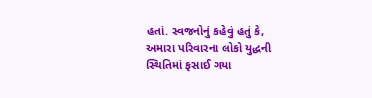હતાં. સ્વજનોનું કહેવું હતું કે, અમારા પરિવારના લોકો યુદ્ધની સ્થિતિમાં ફસાઈ ગયા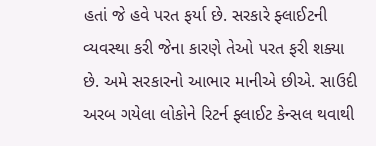હતાં જે હવે પરત ફર્યા છે. સરકારે ફ્લાઈટની વ્યવસ્થા કરી જેના કારણે તેઓ પરત ફરી શક્યા છે. અમે સરકારનો આભાર માનીએ છીએ. સાઉદી અરબ ગયેલા લોકોને રિટર્ન ફ્લાઈટ કેન્સલ થવાથી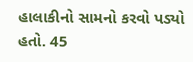હાલાકીનો સામનો કરવો પડ્યો હતો. 45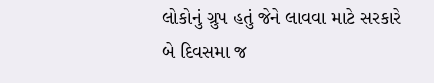લોકોનું ગ્રુપ હતું જેને લાવવા માટે સરકારે બે દિવસમા જ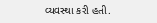વ્યવસ્થા કરી હતી.